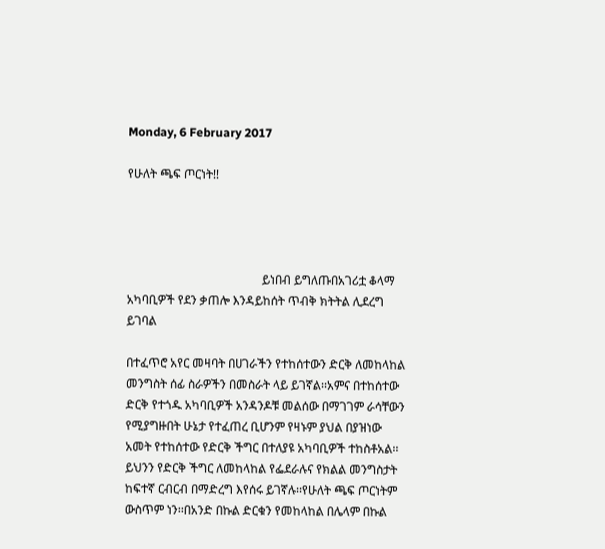Monday, 6 February 2017

የሁለት ጫፍ ጦርነት!!




                                             ይነበብ ይግለጡበአገሪቷ ቆላማ አካባቢዎች የደን ቃጠሎ እንዳይከሰት ጥብቅ ክትትል ሊደረግ ይገባል

በተፈጥሮ አየር መዛባት በሀገራችን የተከሰተውን ድርቅ ለመከላከል መንግስት ሰፊ ስራዎችን በመስራት ላይ ይገኛል፡፡አምና በተከሰተው ድርቅ የተጎዱ አካባቢዎች አንዳንዶቹ መልሰው በማገገም ራሳቸውን የሚያግዙበት ሁኔታ የተፈጠረ ቢሆንም የዛኑም ያህል በያዝነው አመት የተከሰተው የድርቅ ችግር በተለያዩ አካባቢዎች ተከስቶአል፡፡ ይህንን የድርቅ ችግር ለመከላከል የፌደራሉና የክልል መንግስታት ከፍተኛ ርብርብ በማድረግ እየሰሩ ይገኛሉ፡፡የሁለት ጫፍ ጦርነትም ውስጥም ነን፡፡በአንድ በኩል ድርቁን የመከላከል በሌላም በኩል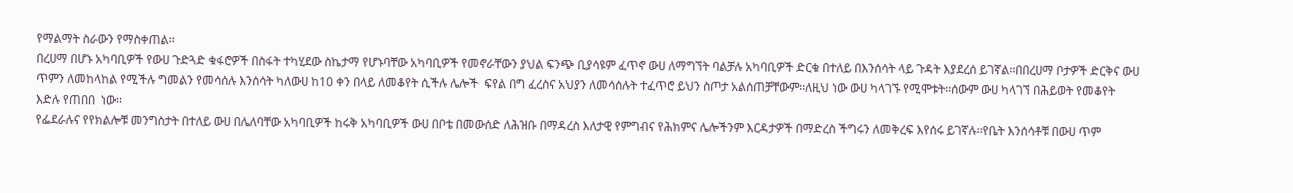የማልማት ስራውን የማስቀጠል፡፡
በረሀማ በሆኑ አካባቢዎች የውሀ ጉድጓድ ቁፋሮዎች በስፋት ተካሂደው ስኬታማ የሆኑባቸው አካባቢዎች የመኖራቸውን ያህል ፍንጭ ቢያሳዩም ፈጥኖ ውሀ ለማግኘት ባልቻሉ አካባቢዎች ድርቁ በተለይ በእንሰሳት ላይ ጉዳት እያደረሰ ይገኛል፡፡በበረሀማ ቦታዎች ድርቅና ውሀ ጥምን ለመከላከል የሚችሉ ግመልን የመሳሰሉ እንሰሳት ካለውሀ ከ10 ቀን በላይ ለመቆየት ሲችሉ ሌሎች  ፍየል በግ ፈረስና አህያን ለመሳሰሉት ተፈጥሮ ይህን ስጦታ አልሰጠቻቸውም፡፡ለዚህ ነው ውሀ ካላገኙ የሚሞቱት፡፡ሰውም ውሀ ካላገኘ በሕይወት የመቆየት እድሉ የጠበበ  ነው፡፡
የፌደራሉና የየክልሎቹ መንግስታት በተለይ ውሀ በሌለባቸው አካባቢዎች ከሩቅ አካባቢዎች ውሀ በቦቴ በመውሰድ ለሕዝቡ በማዳረስ እለታዊ የምግብና የሕክምና ሌሎችንም እርዳታዎች በማድረስ ችግሩን ለመቅረፍ እየሰሩ ይገኛሉ፡፡የቤት እንሰሳቶቹ በውሀ ጥም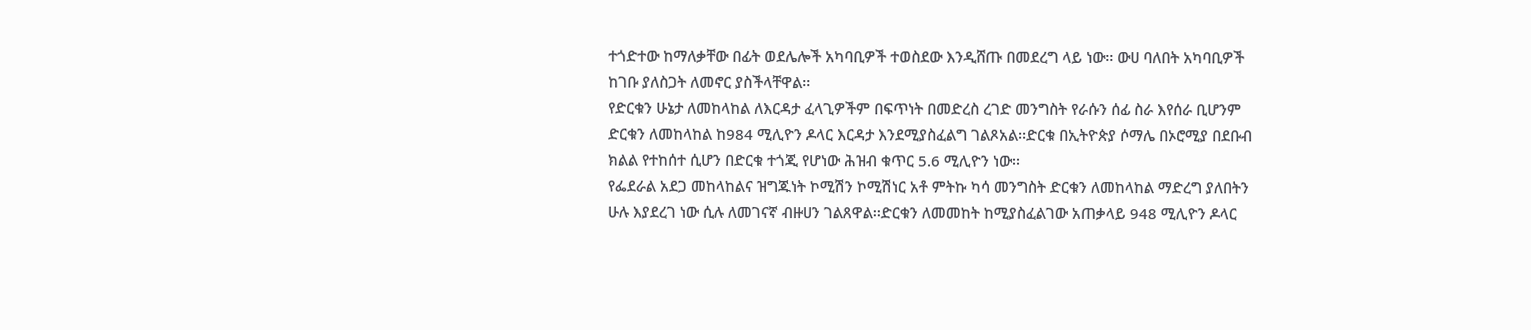ተጎድተው ከማለቃቸው በፊት ወደሌሎች አካባቢዎች ተወስደው እንዲሸጡ በመደረግ ላይ ነው፡፡ ውሀ ባለበት አካባቢዎች ከገቡ ያለስጋት ለመኖር ያስችላቸዋል፡፡
የድርቁን ሁኔታ ለመከላከል ለእርዳታ ፈላጊዎችም በፍጥነት በመድረስ ረገድ መንግስት የራሱን ሰፊ ስራ እየሰራ ቢሆንም ድርቁን ለመከላከል ከ984 ሚሊዮን ዶላር እርዳታ እንደሚያስፈልግ ገልጾአል፡፡ድርቁ በኢትዮጵያ ሶማሌ በኦሮሚያ በደቡብ ክልል የተከሰተ ሲሆን በድርቁ ተጎጂ የሆነው ሕዝብ ቁጥር 5.6 ሚሊዮን ነው፡፡
የፌደራል አደጋ መከላከልና ዝግጁነት ኮሚሽን ኮሚሽነር አቶ ምትኩ ካሳ መንግስት ድርቁን ለመከላከል ማድረግ ያለበትን ሁሉ እያደረገ ነው ሲሉ ለመገናኛ ብዙሀን ገልጸዋል፡፡ድርቁን ለመመከት ከሚያስፈልገው አጠቃላይ 948 ሚሊዮን ዶላር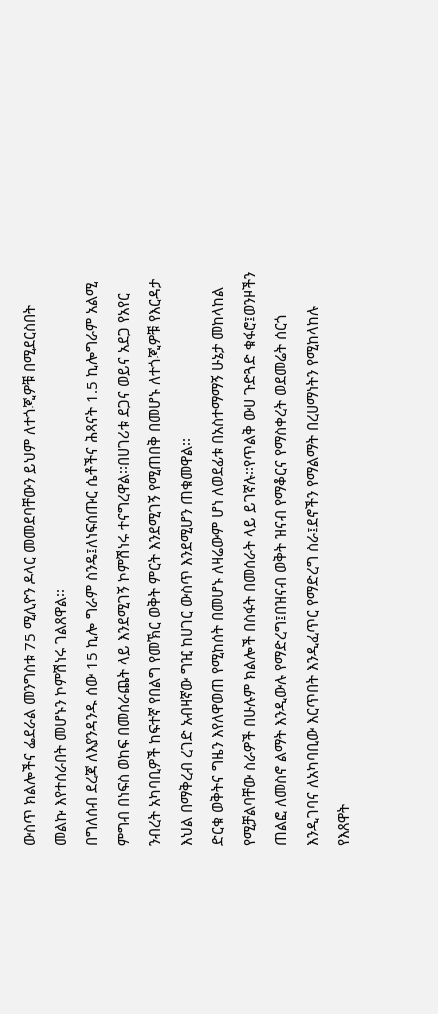ውስጥ ክልሎችና ፌደራል መንግስቱ 75 ሚሊዮን ዶላር መመደባቸውን ይህም ለተጎጂዎቹ በሚደርስበት መልኩ እየተሰራበት መሆኑን ኮምሽነሩ ገልጸዋል፡፡
በግለሰብ ደረጃ ለእያንዳንዱ ሰው 15 ኪሎ ግራም ስንዴ፤ለነፍሰጡር ሴቶችና ሕጻናት 1.5 ኪሎግራም አልሚ ምግብ በነፍስ ወከፍ በመሰራጨት ላይ እንደሚገኝ ኮምሽነሩ ተናግረዋል፡፡በሀገሪቱ ደጋና ወይና አደጋ የአየር ንብረት አካባቢዎች ከፍተኛ የበልግ የመኽር ወቅት ምርት እንደሚገኝ የሚጠበቅ በመሆኑ ለተጎጂዎቹ የእርዳታ እህል በማቅረብ ረገድ አብዛኛው ግዢ ከሀገር ውስጥ እንደሚሆን ጠቁመዋል፡፡
ድርቁ ወቅትና ግዜን እየለዋወጠ የሚከሰት በመሆኑ ለዛሬውም ሆነ ለወደፊቱ በአስተማማኝ ሁኔታ መከላከል የሚቻልባቸው ስራዎች በሁሉም ክልሎች በስፋት በመሰራት ላይ ይገኛሉ፡፡የጥልቅ ውሀ ጉድጓድ ቁፋሮ፤ወንዞችን ጠልፎ ለመስኖ ልማት እንዲውሉ የማድረግ፤በዝናብ ወቅት ዝናብ የማቆርና የማስቀረት ወደመሬት ሰርጎ እንዲገባና ለአካባቢው እርጥበት እንዲፈጥር የማድረግ ስራ፤ደኖችን የማልማት በረሀማነትን የሚከላከሉ የእጸዋት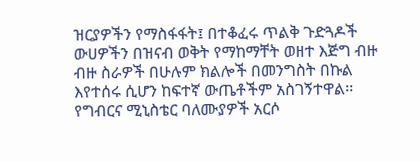ዝርያዎችን የማስፋፋት፤ በተቆፈሩ ጥልቅ ጉድጓዶች ውሀዎችን በዝናብ ወቅት የማከማቸት ወዘተ እጅግ ብዙ ብዙ ስራዎች በሁሉም ክልሎች በመንግስት በኩል እየተሰሩ ሲሆን ከፍተኛ ውጤቶችም አስገኝተዋል፡፡
የግብርና ሚኒስቴር ባለሙያዎች አርሶ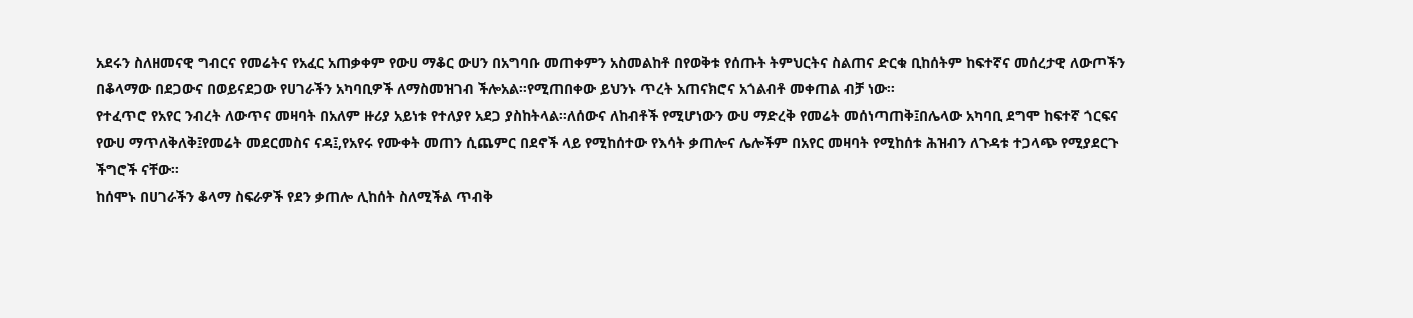አደሩን ስለዘመናዊ ግብርና የመሬትና የአፈር አጠቃቀም የውሀ ማቆር ውሀን በአግባቡ መጠቀምን አስመልከቶ በየወቅቱ የሰጡት ትምህርትና ስልጠና ድርቁ ቢከሰትም ከፍተኛና መሰረታዊ ለውጦችን በቆላማው በደጋውና በወይናደጋው የሀገራችን አካባቢዎች ለማስመዝገብ ችሎአል፡፡የሚጠበቀው ይህንኑ ጥረት አጠናክሮና አጎልብቶ መቀጠል ብቻ ነው፡፡
የተፈጥሮ የአየር ንብረት ለውጥና መዛባት በአለም ዙሪያ አይነቱ የተለያየ አደጋ ያስከትላል፡፡ለሰውና ለከብቶች የሚሆነውን ውሀ ማድረቅ የመሬት መሰነጣጠቅ፤በሌላው አካባቢ ደግሞ ከፍተኛ ጎርፍና የውሀ ማጥለቅለቅ፤የመሬት መደርመስና ናዳ፤,የአየሩ የሙቀት መጠን ሲጨምር በደኖች ላይ የሚከሰተው የእሳት ቃጠሎና ሌሎችም በአየር መዛባት የሚከሰቱ ሕዝብን ለጉዳቱ ተጋላጭ የሚያደርጉ ችግሮች ናቸው፡፡
ከሰሞኑ በሀገራችን ቆላማ ስፍራዎች የደን ቃጠሎ ሊከሰት ስለሚችል ጥብቅ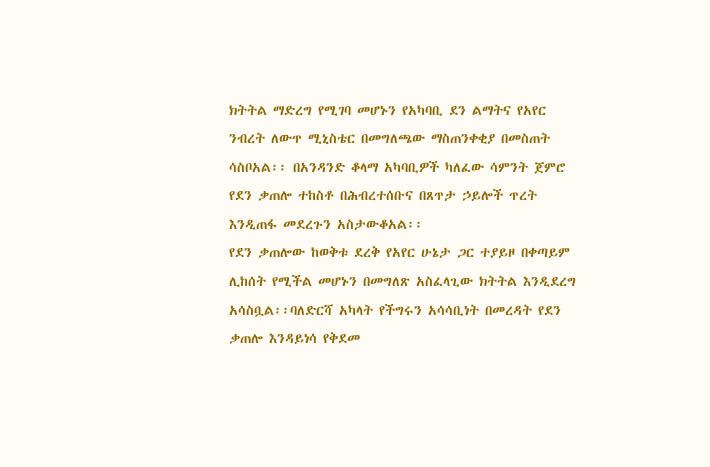ክትትል ማድረግ የሚገባ መሆኑን የአካባቢ ደን ልማትና የአየር ንብረት ለውጥ ሚኒስቴር በመግለጫው ማስጠንቀቂያ በመስጠት  ሳስቦአል፡፡ በአንዳንድ ቆላማ አካባቢዎች ካለፈው ሳምንት ጀምሮ የደን ቃጠሎ ተከስቶ በሕብረተሰቡና በጸጥታ ኃይሎች ጥረት እንዲጠፋ መደረጉን አስታውቆአል፡፡
የደን ቃጠሎው ከወቅቱ ደረቅ የአየር ሁኔታ ጋር ተያይዞ በቀጣይም ሊከሰት የሚችል መሆኑን በመግለጽ አስፈላጊው ክትትል እንዲደረግ አሳስቧል፡፡ባለድርሻ አካላት የችግሩን አሳሳቢነት በመረዳት የደን ቃጠሎ እንዳይነሳ የቅደመ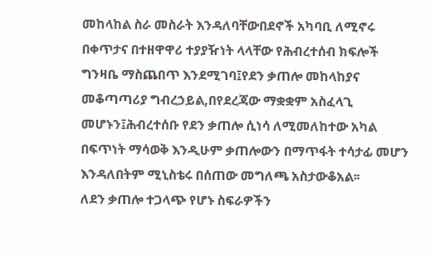መከላከል ስራ መስራት እንዳለባቸውበደኖች አካባቢ ለሚኖሩ በቀጥታና በተዘዋዋሪ ተያያዥነት ላላቸው የሕብረተሰብ ክፍሎች ግንዛቤ ማስጨበጥ እንደሚገባ፤የደን ቃጠሎ መከላከያና መቆጣጣሪያ ግብረኃይል,በየደረጃው ማቋቋም አስፈላጊ መሆኑን፤ሕብረተሰቡ የደን ቃጠሎ ሲነሳ ለሚመለከተው አካል በፍጥነት ማሳወቅ እንዲሁም ቃጠሎውን በማጥፋት ተሳታፊ መሆን እንዳለበትም ሚኒስቴሩ በሰጠው መግለጫ አስታውቆአል፡፡
ለደን ቃጠሎ ተጋላጭ የሆኑ ስፍራዎችን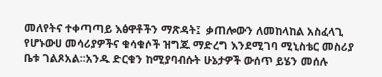መለየትና ተቀጣጣይ እፅዋቶችን ማጽዳት፤  ቃጠሎውን ለመከላከል አስፈላጊ የሆኑውሀ መሳሪያዎችና ቁሳቁሶች ዝግጁ ማድረግ እንደሚገባ ሚኒስቴር መስሪያ ቤቱ ገልጾአል፡፡አንዱ ድርቁን ከሚያባብሱት ሁኔታዎች ውሰጥ ይሄን መሰሉ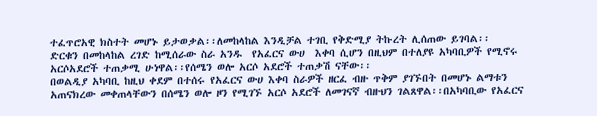ተፈጥሮአዊ ክስተት መሆኑ ይታወቃል፡፡ለመከላከል እንዲቻል ተገቢ የቅድሚያ ትኩረት ሊሰጠው ይገባል፡፡
ድርቁን በመከላከል ረገድ ከሚሰራው ስራ አንዱ  የአፈርና ውሀ  እቀባ ሲሆን በዚህም በተለያዩ አካባቢዎች የሚኖሩ አርሶአደሮች ተጠቃሚ ሁነዋል፡፡የሰሜን ወሎ አርሶ አደሮች ተጠቃሽ ናቸው፡፡
በወልዲያ አካባቢ ከዚህ ቀደም በተሰሩ የአፈርና ውሀ እቀባ ስራዎች ዘርፈ ብዙ ጥቅም ያገኙበት በመሆኑ ልማቱን አጠናክረው መቀጠላቸውን በሰሜን ወሎ ዞን የሚገኙ አርሶ አደሮች ለመገናኛ ብዙህን ገልጸዋል፡፡በአካባቢው የአፈርና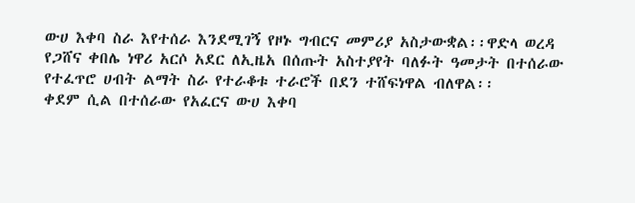ውሀ እቀባ ስራ እየተሰራ እንደሚገኝ የዞኑ ግብርና መምሪያ አስታውቋል፡፡ዋድላ ወረዳ የጋሸና ቀበሌ ነዋሪ አርሶ አደር ለኢዜአ በሰጡት አስተያየት ባለፉት ዓመታት በተሰራው የተፈጥሮ ሀብት ልማት ስራ የተራቆቱ ተራሮች በደን ተሸፍነዋል ብለዋል፡፡
ቀደም ሲል በተሰራው የአፈርና ውሀ እቀባ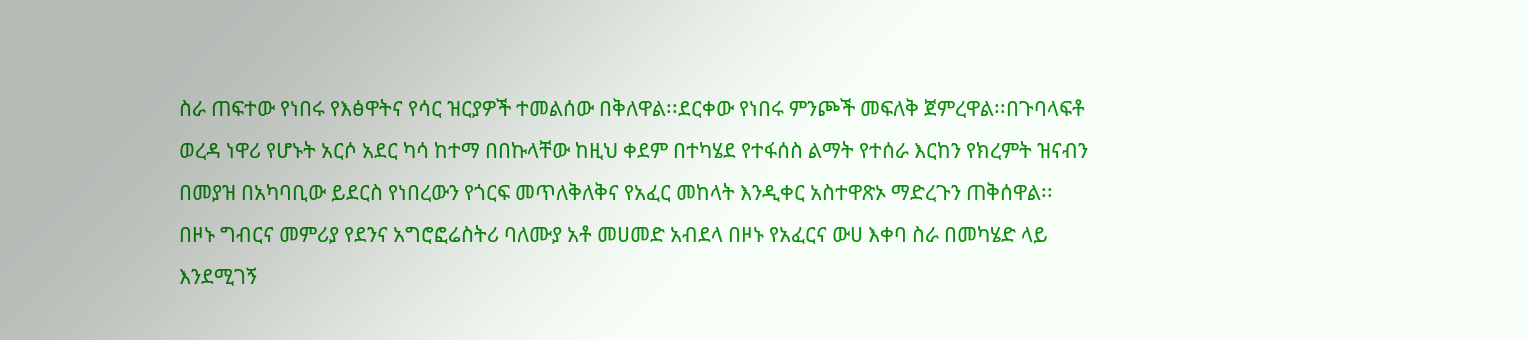ስራ ጠፍተው የነበሩ የእፅዋትና የሳር ዝርያዎች ተመልሰው በቅለዋል፡፡ደርቀው የነበሩ ምንጮች መፍለቅ ጀምረዋል፡፡በጉባላፍቶ ወረዳ ነዋሪ የሆኑት አርሶ አደር ካሳ ከተማ በበኩላቸው ከዚህ ቀደም በተካሄደ የተፋሰስ ልማት የተሰራ እርከን የክረምት ዝናብን በመያዝ በአካባቢው ይደርስ የነበረውን የጎርፍ መጥለቅለቅና የአፈር መከላት እንዲቀር አስተዋጽኦ ማድረጉን ጠቅሰዋል፡፡
በዞኑ ግብርና መምሪያ የደንና አግሮፎሬስትሪ ባለሙያ አቶ መሀመድ አብደላ በዞኑ የአፈርና ውሀ እቀባ ስራ በመካሄድ ላይ እንደሚገኝ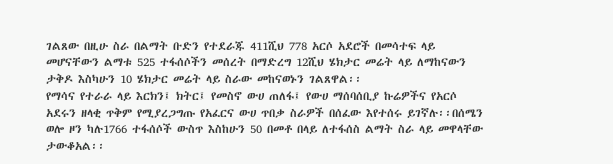ገልጸው በዚሁ ስራ በልማት ቡድን የተደራጁ 411ሺህ 778 አርሶ አደሮች በመሳተፍ ላይ መሆናቸውን ልማቱ 525 ተፋሰሶችን መሰረት በማድረግ 12ሺህ ሄክታር መሬት ላይ ለማከናውን ታቅዶ እስካሁን 10 ሄክታር መሬት ላይ ስራው መከናወኑን ገልጸዋል፡፡
የማሳና የተራራ ላይ እርክን፤ ክትር፤ የመስኖ ውሀ ጠለፋ፤ የውሀ ማሰባሰቢያ ኩሬዎችና የአርሶ አደሩን ዘላቂ ጥቅም የሚያረጋግጡ የአፈርና ውሀ ጥበቃ ስራዎች በሰፈው እየተሰሩ ይገኛሉ፡፡በሰሜን ወሎ ዞን ካሉ1766 ተፋሰሶች ውስጥ እስከሁን 50 በመቶ በላይ ለተፋሰስ ልማት ስራ ላይ መዋላቸው ታውቆአል፡፡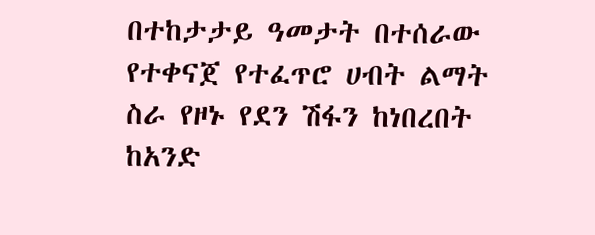በተከታታይ ዓመታት በተሰራው የተቀናጀ የተፈጥሮ ሀብት ልማት ስራ የዞኑ የደን ሽፋን ከነበረበት ከአንድ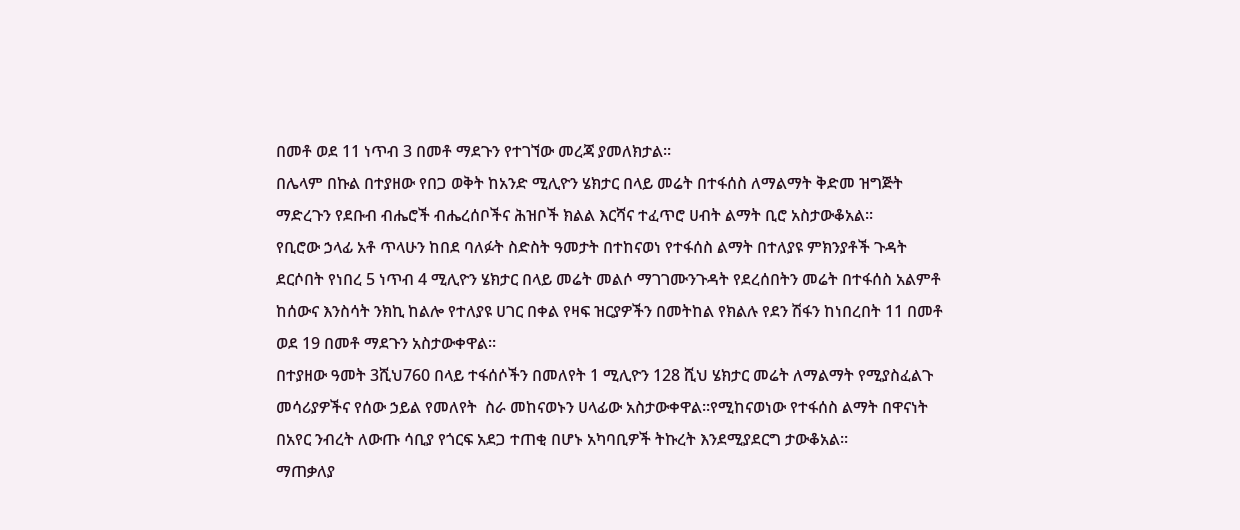በመቶ ወደ 11 ነጥብ 3 በመቶ ማደጉን የተገኘው መረጃ ያመለክታል።
በሌላም በኩል በተያዘው የበጋ ወቅት ከአንድ ሚሊዮን ሄክታር በላይ መሬት በተፋሰስ ለማልማት ቅድመ ዝግጅት ማድረጉን የደቡብ ብሔሮች ብሔረሰቦችና ሕዝቦች ክልል እርሻና ተፈጥሮ ሀብት ልማት ቢሮ አስታውቆአል፡፡
የቢሮው ኃላፊ አቶ ጥላሁን ከበደ ባለፉት ስድስት ዓመታት በተከናወነ የተፋሰስ ልማት በተለያዩ ምክንያቶች ጉዳት ደርሶበት የነበረ 5 ነጥብ 4 ሚሊዮን ሄክታር በላይ መሬት መልሶ ማገገሙንጉዳት የደረሰበትን መሬት በተፋሰስ አልምቶ ከሰውና እንስሳት ንክኪ ከልሎ የተለያዩ ሀገር በቀል የዛፍ ዝርያዎችን በመትከል የክልሉ የደን ሽፋን ከነበረበት 11 በመቶ ወደ 19 በመቶ ማደጉን አስታውቀዋል፡፡
በተያዘው ዓመት 3ሺህ760 በላይ ተፋሰሶችን በመለየት 1 ሚሊዮን 128 ሺህ ሄክታር መሬት ለማልማት የሚያስፈልጉ መሳሪያዎችና የሰው ኃይል የመለየት  ስራ መከናወኑን ሀላፊው አስታውቀዋል፡፡የሚከናወነው የተፋሰስ ልማት በዋናነት በአየር ንብረት ለውጡ ሳቢያ የጎርፍ አደጋ ተጠቂ በሆኑ አካባቢዎች ትኩረት እንደሚያደርግ ታውቆአል፡፡
ማጠቃለያ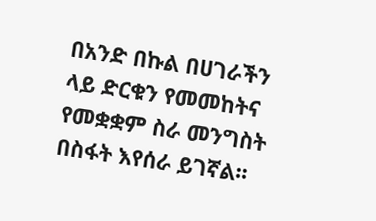በአንድ በኩል በሀገራችን ላይ ድርቁን የመመከትና የመቋቋም ስራ መንግስት በስፋት እየሰራ ይገኛል፡፡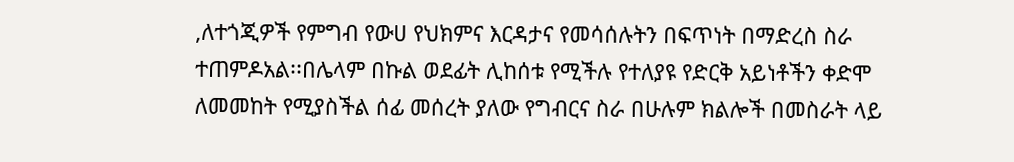,ለተጎጂዎች የምግብ የውሀ የህክምና እርዳታና የመሳሰሉትን በፍጥነት በማድረስ ስራ ተጠምዶአል፡፡በሌላም በኩል ወደፊት ሊከሰቱ የሚችሉ የተለያዩ የድርቅ አይነቶችን ቀድሞ ለመመከት የሚያስችል ሰፊ መሰረት ያለው የግብርና ስራ በሁሉም ክልሎች በመስራት ላይ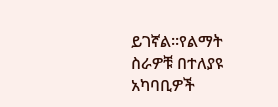ይገኛል፡፡የልማት ስራዎቹ በተለያዩ አካባቢዎች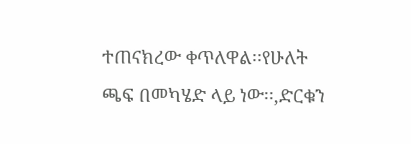ተጠናክረው ቀጥለዋል፡፡የሁለት ጫፍ በመካሄድ ላይ ነው፡፡,ድርቁን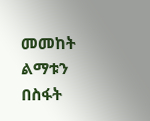መመከት ልማቱን በስፋት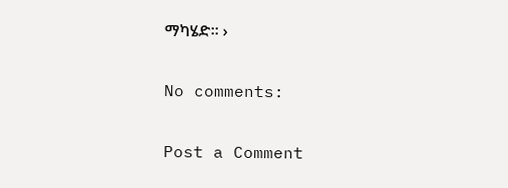ማካሄድ፡፡ ›

No comments:

Post a Comment